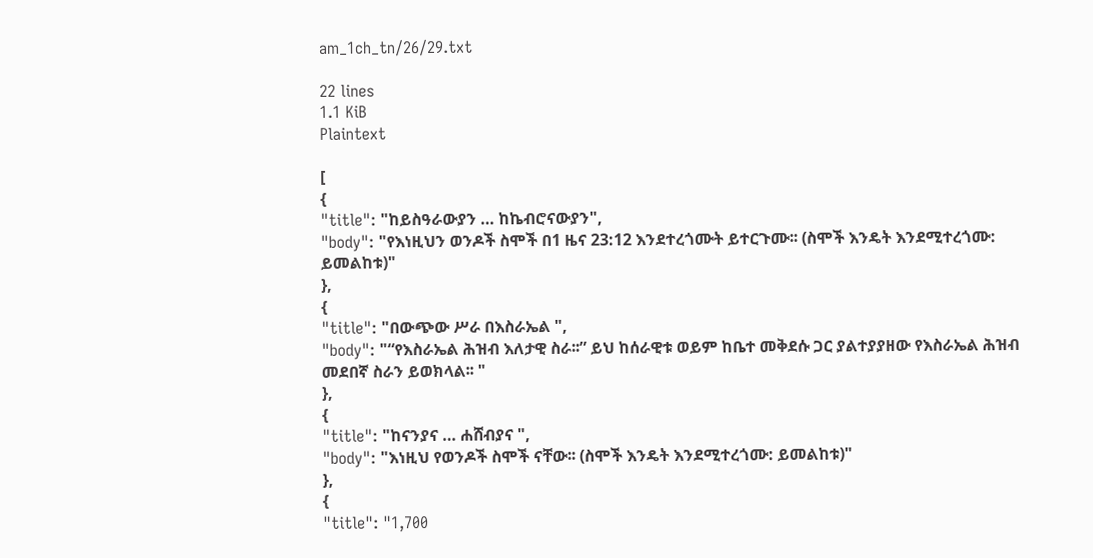am_1ch_tn/26/29.txt

22 lines
1.1 KiB
Plaintext

[
{
"title": "ከይስዓራውያን … ከኬብሮናውያን",
"body": "የእነዚህን ወንዶች ስሞች በ1 ዜና 23:12 እንደተረጎሙት ይተርጉሙ፡፡ (ስሞች እንዴት እንደሚተረጎሙ: ይመልከቱ)"
},
{
"title": "በውጭው ሥራ በእስራኤል ",
"body": "“የእስራኤል ሕዝብ እለታዊ ስራ፡፡” ይህ ከሰራዊቱ ወይም ከቤተ መቅደሱ ጋር ያልተያያዘው የእስራኤል ሕዝብ መደበኛ ስራን ይወክላል፡፡ "
},
{
"title": "ከናንያና … ሐሸብያና ",
"body": "እነዚህ የወንዶች ስሞች ናቸው፡፡ (ስሞች እንዴት እንደሚተረጎሙ: ይመልከቱ)"
},
{
"title": "1,700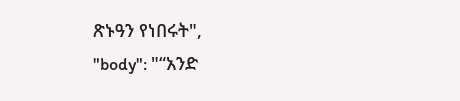ጽኑዓን የነበሩት",
"body": "“አንድ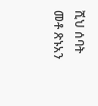ሺህ ሰባት መቶ ጽኑአን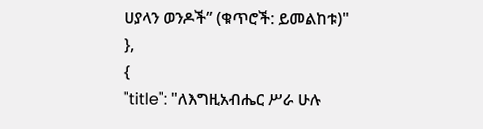ሀያላን ወንዶች” (ቁጥሮች: ይመልከቱ)"
},
{
"title": "ለእግዚአብሔር ሥራ ሁሉ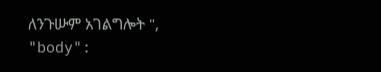ለንጉሡም አገልግሎት ",
"body":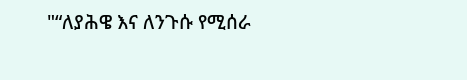"“ለያሕዌ እና ለንጉሱ የሚሰራ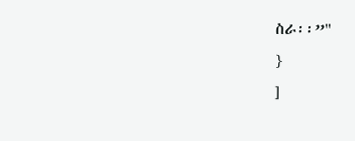ስራ፡፡”"
}
]